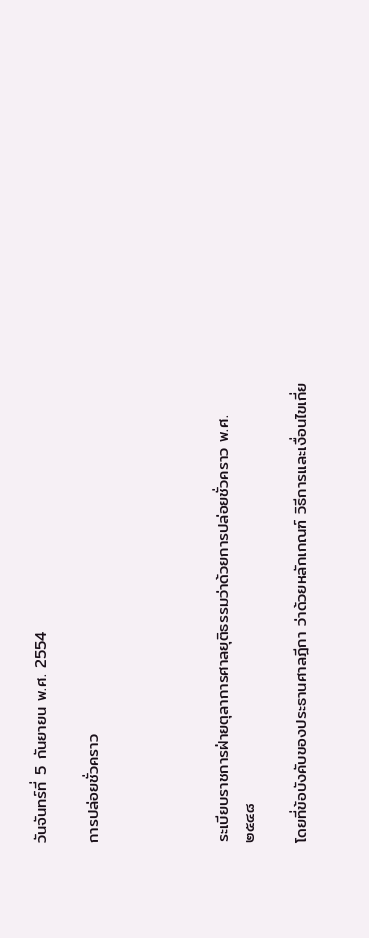วันจันทร์ที่ 5 กันยายน พ.ศ. 2554

การปล่อยชั่วคราว




ระเบียบราชการฝ่ายตุลาการศาลยุติธรรมว่าด้วยการปล่อยชั่วคราว พ.ศ. ๒๕๔๘

โดยที่ข้อบังคับของประธานศาลฎีกา ว่าด้วยหลักเกณฑ์ วิธีการและเงื่อนไขเกี่ย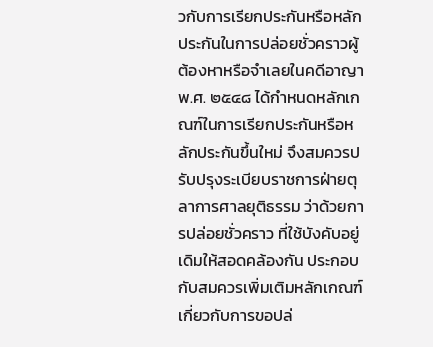วกับการเรียกประกันหรือหลักประกันในการปล่อยชั่วคราวผู้ต้องหาหรือจำเลยในคดีอาญา พ.ศ. ๒๕๔๘ ได้กำหนดหลักเกณฑ์ในการเรียกประกันหรือหลักประกันขึ้นใหม่ จึงสมควรปรับปรุงระเบียบราชการฝ่ายตุลาการศาลยุติธรรม ว่าด้วยการปล่อยชั่วคราว ที่ใช้บังคับอยู่เดิมให้สอดคล้องกัน ประกอบกับสมควรเพิ่มเติมหลักเกณฑ์เกี่ยวกับการขอปล่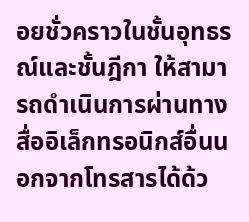อยชั่วคราวในชั้นอุทธรณ์และชั้นฎีกา ให้สามารถดำเนินการผ่านทางสื่ออิเล็กทรอนิกส์อื่นนอกจากโทรสารได้ด้ว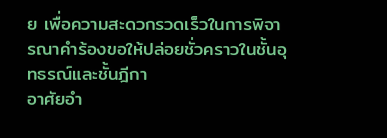ย เพื่อความสะดวกรวดเร็วในการพิจารณาคำร้องขอให้ปล่อยชั่วคราวในชั้นอุทธรณ์และชั้นฎีกา
อาศัยอำ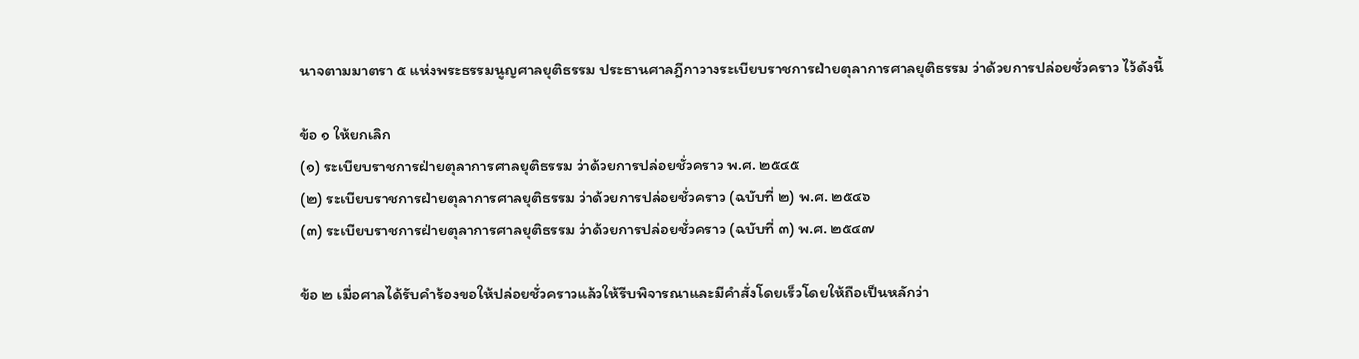นาจตามมาตรา ๕ แห่งพระธรรมนูญศาลยุติธรรม ประธานศาลฎีกาวางระเบียบราชการฝ่ายตุลาการศาลยุติธรรม ว่าด้วยการปล่อยชั่วคราว ไว้ดังนี้

ข้อ ๑ ให้ยกเลิก
(๑) ระเบียบราชการฝ่ายตุลาการศาลยุติธรรม ว่าด้วยการปล่อยชั่วคราว พ.ศ. ๒๕๔๕
(๒) ระเบียบราชการฝ่ายตุลาการศาลยุติธรรม ว่าด้วยการปล่อยชั่วคราว (ฉบับที่ ๒) พ.ศ. ๒๕๔๖
(๓) ระเบียบราชการฝ่ายตุลาการศาลยุติธรรม ว่าด้วยการปล่อยชั่วคราว (ฉบับที่ ๓) พ.ศ. ๒๕๔๗

ข้อ ๒ เมื่อศาลได้รับคำร้องขอให้ปล่อยชั่วคราวแล้วให้รีบพิจารณาและมีคำสั่งโดยเร็วโดยให้ถือเป็นหลักว่า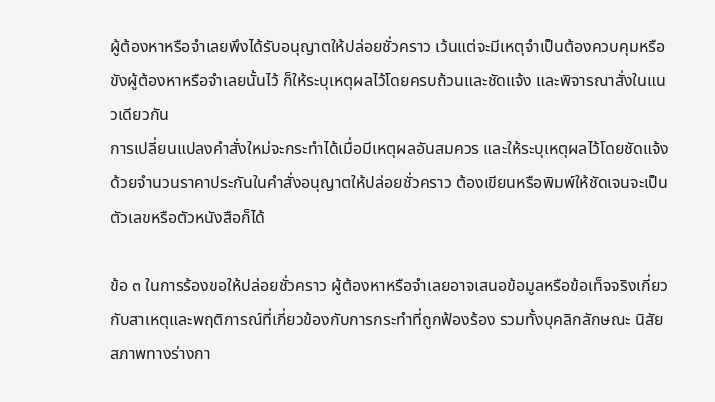ผู้ต้องหาหรือจำเลยพึงได้รับอนุญาตให้ปล่อยชั่วคราว เว้นแต่จะมีเหตุจำเป็นต้องควบคุมหรือขังผู้ต้องหาหรือจำเลยนั้นไว้ ก็ให้ระบุเหตุผลไว้โดยครบถ้วนและชัดแจ้ง และพิจารณาสั่งในแนวเดียวกัน
การเปลี่ยนแปลงคำสั่งใหม่จะกระทำได้เมื่อมีเหตุผลอันสมควร และให้ระบุเหตุผลไว้โดยชัดแจ้งด้วยจำนวนราคาประกันในคำสั่งอนุญาตให้ปล่อยชั่วคราว ต้องเขียนหรือพิมพ์ให้ชัดเจนจะเป็นตัวเลขหรือตัวหนังสือก็ได้

ข้อ ๓ ในการร้องขอให้ปล่อยชั่วคราว ผู้ต้องหาหรือจำเลยอาจเสนอข้อมูลหรือข้อเท็จจริงเกี่ยวกับสาเหตุและพฤติการณ์ที่เกี่ยวข้องกับการกระทำที่ถูกฟ้องร้อง รวมทั้งบุคลิกลักษณะ นิสัยสภาพทางร่างกา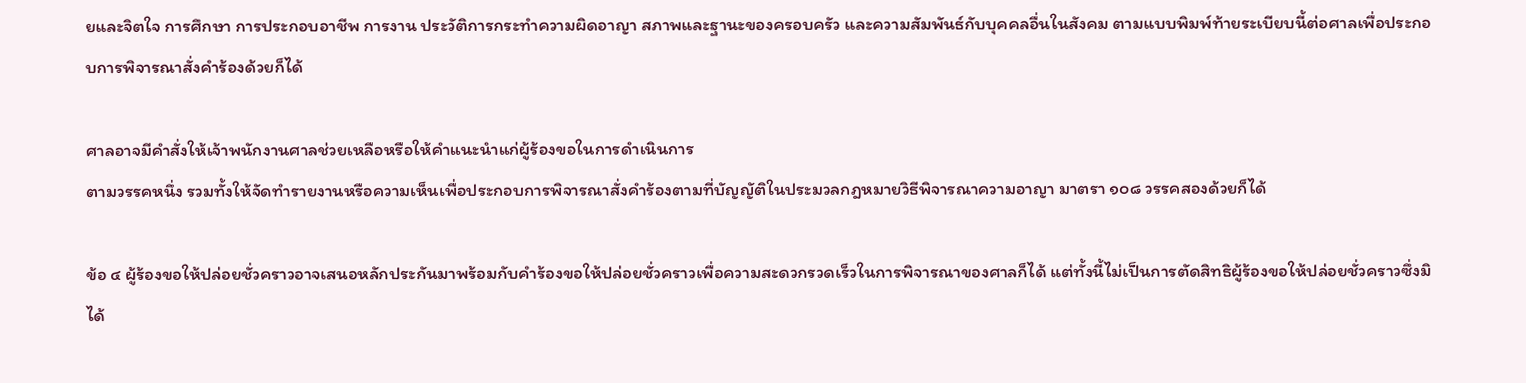ยและจิตใจ การศึกษา การประกอบอาชีพ การงาน ประวัติการกระทำความผิดอาญา สภาพและฐานะของครอบครัว และความสัมพันธ์กับบุคคลอื่นในสังคม ตามแบบพิมพ์ท้ายระเบียบนี้ต่อศาลเพื่อประกอบการพิจารณาสั่งคำร้องด้วยก็ได้

ศาลอาจมีคำสั่งให้เจ้าพนักงานศาลช่วยเหลือหรือให้คำแนะนำแก่ผู้ร้องขอในการดำเนินการ
ตามวรรคหนึ่ง รวมทั้งให้จัดทำรายงานหรือความเห็นเพื่อประกอบการพิจารณาสั่งคำร้องตามที่บัญญัติในประมวลกฎหมายวิธีพิจารณาความอาญา มาตรา ๑๐๘ วรรคสองด้วยก็ได้

ข้อ ๔ ผู้ร้องขอให้ปล่อยชั่วคราวอาจเสนอหลักประกันมาพร้อมกับคำร้องขอให้ปล่อยชั่วคราวเพื่อความสะดวกรวดเร็วในการพิจารณาของศาลก็ได้ แต่ทั้งนี้ไม่เป็นการตัดสิทธิผู้ร้องขอให้ปล่อยชั่วคราวซึ่งมิได้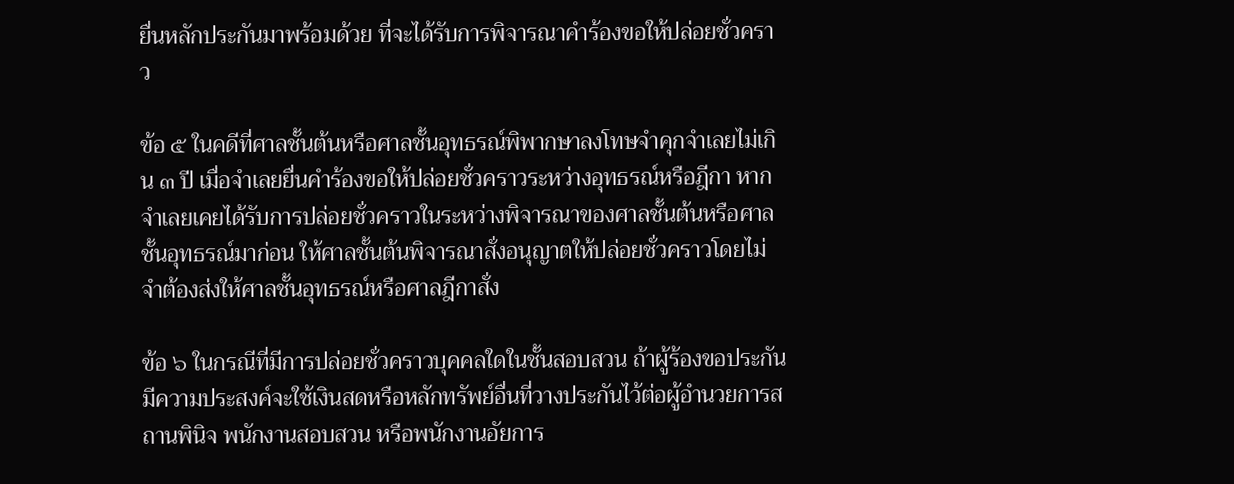ยื่นหลักประกันมาพร้อมด้วย ที่จะได้รับการพิจารณาคำร้องขอให้ปล่อยชั่วคราว

ข้อ ๕ ในคดีที่ศาลชั้นต้นหรือศาลชั้นอุทธรณ์พิพากษาลงโทษจำคุกจำเลยไม่เกิน ๓ ปี เมื่อจำเลยยื่นคำร้องขอให้ปล่อยชั่วคราวระหว่างอุทธรณ์หรือฎีกา หากจำเลยเคยได้รับการปล่อยชั่วคราวในระหว่างพิจารณาของศาลชั้นต้นหรือศาลชั้นอุทธรณ์มาก่อน ให้ศาลชั้นต้นพิจารณาสั่งอนุญาตให้ปล่อยชั่วคราวโดยไม่จำต้องส่งให้ศาลชั้นอุทธรณ์หรือศาลฎีกาสั่ง

ข้อ ๖ ในกรณีที่มีการปล่อยชั่วคราวบุคคลใดในชั้นสอบสวน ถ้าผู้ร้องขอประกันมีความประสงค์จะใช้เงินสดหรือหลักทรัพย์อื่นที่วางประกันไว้ต่อผู้อำนวยการสถานพินิจ พนักงานสอบสวน หรือพนักงานอัยการ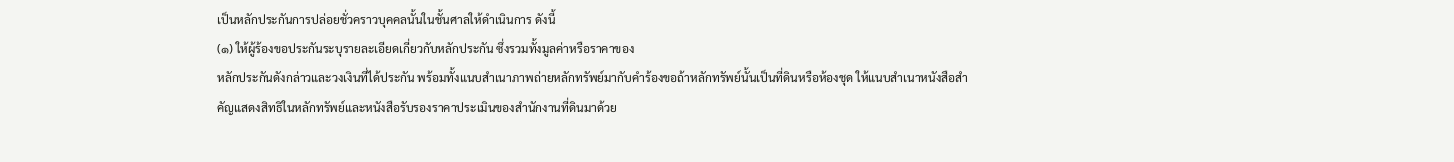เป็นหลักประกันการปล่อยชั่วคราวบุคคลนั้นในชั้นศาลให้ดำเนินการ ดังนี้
(๑) ให้ผู้ร้องขอประกันระบุรายละเอียดเกี่ยวกับหลักประกัน ซึ่งรวมทั้งมูลค่าหรือราคาของ
หลักประกันดังกล่าวและวงเงินที่ได้ประกัน พร้อมทั้งแนบสำเนาภาพถ่ายหลักทรัพย์มากับคำร้องขอถ้าหลักทรัพย์นั้นเป็นที่ดินหรือห้องชุด ให้แนบสำเนาหนังสือสำคัญแสดงสิทธิในหลักทรัพย์และหนังสือรับรองราคาประเมินของสำนักงานที่ดินมาด้วย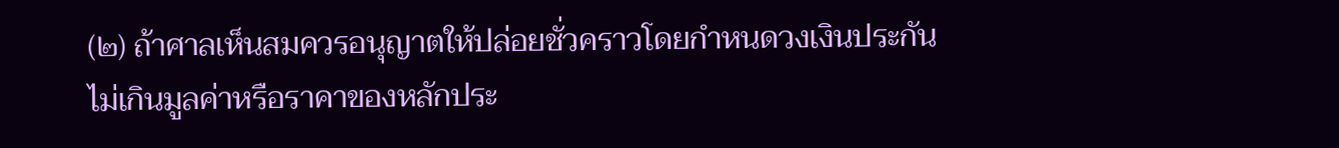(๒) ถ้าศาลเห็นสมควรอนุญาตให้ปล่อยชั่วคราวโดยกำหนดวงเงินประกันไม่เกินมูลค่าหรือราคาของหลักประ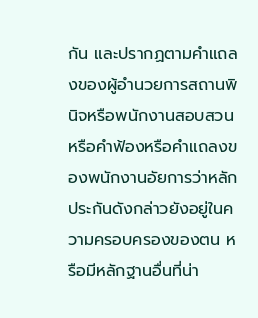กัน และปรากฏตามคำแถลงของผู้อำนวยการสถานพินิจหรือพนักงานสอบสวน หรือคำฟ้องหรือคำแถลงของพนักงานอัยการว่าหลักประกันดังกล่าวยังอยู่ในความครอบครองของตน หรือมีหลักฐานอื่นที่น่า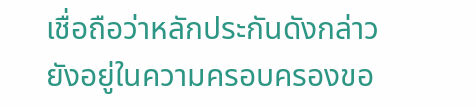เชื่อถือว่าหลักประกันดังกล่าวยังอยู่ในความครอบครองขอ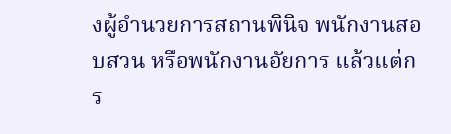งผู้อำนวยการสถานพินิจ พนักงานสอบสวน หรือพนักงานอัยการ แล้วแต่กร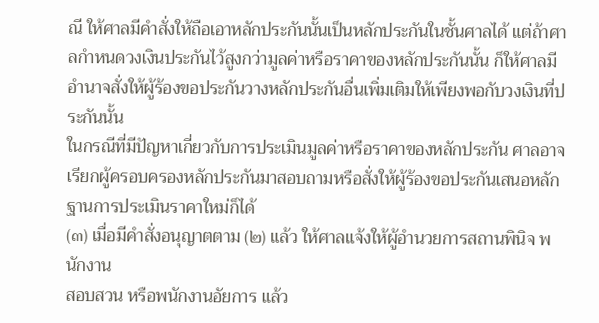ณี ให้ศาลมีคำสั่งให้ถือเอาหลักประกันนั้นเป็นหลักประกันในชั้นศาลได้ แต่ถ้าศาลกำหนดวงเงินประกันไว้สูงกว่ามูลค่าหรือราคาของหลักประกันนั้น ก็ให้ศาลมีอำนาจสั่งให้ผู้ร้องขอประกันวางหลักประกันอื่นเพิ่มเติมให้เพียงพอกับวงเงินที่ประกันนั้น
ในกรณีที่มีปัญหาเกี่ยวกับการประเมินมูลค่าหรือราคาของหลักประกัน ศาลอาจเรียกผู้ครอบครองหลักประกันมาสอบถามหรือสั่งให้ผู้ร้องขอประกันเสนอหลักฐานการประเมินราคาใหม่ก็ได้
(๓) เมื่อมีคำสั่งอนุญาตตาม (๒) แล้ว ให้ศาลแจ้งให้ผู้อำนวยการสถานพินิจ พนักงาน
สอบสวน หรือพนักงานอัยการ แล้ว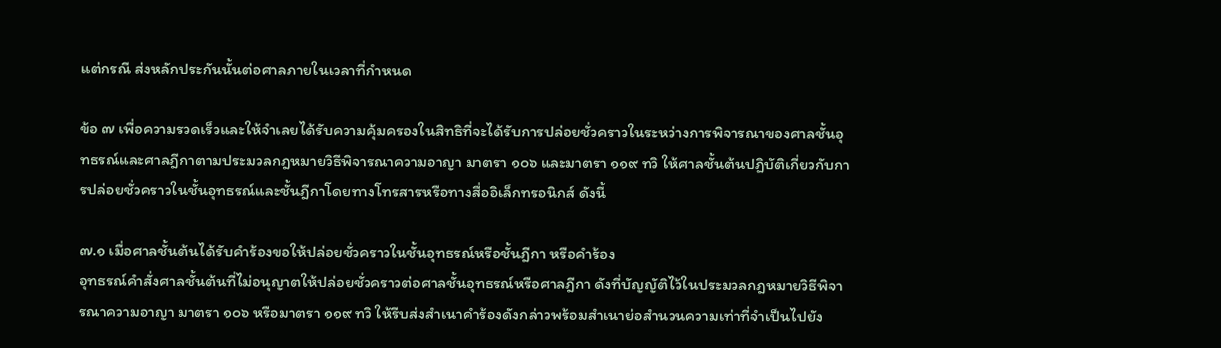แต่กรณี ส่งหลักประกันนั้นต่อศาลภายในเวลาที่กำหนด

ข้อ ๗ เพื่อความรวดเร็วและให้จำเลยได้รับความคุ้มครองในสิทธิที่จะได้รับการปล่อยชั่วคราวในระหว่างการพิจารณาของศาลชั้นอุทธรณ์และศาลฎีกาตามประมวลกฎหมายวิธีพิจารณาความอาญา มาตรา ๑๐๖ และมาตรา ๑๑๙ ทวิ ให้ศาลชั้นต้นปฏิบัติเกี่ยวกับการปล่อยชั่วคราวในชั้นอุทธรณ์และชั้นฎีกาโดยทางโทรสารหรือทางสื่ออิเล็กทรอนิกส์ ดังนี้

๗.๑ เมื่อศาลชั้นต้นได้รับคำร้องขอให้ปล่อยชั่วคราวในชั้นอุทธรณ์หรือชั้นฎีกา หรือคำร้อง
อุทธรณ์คำสั่งศาลชั้นต้นที่ไม่อนุญาตให้ปล่อยชั่วคราวต่อศาลชั้นอุทธรณ์หรือศาลฎีกา ดังที่บัญญัติไว้ในประมวลกฎหมายวิธีพิจารณาความอาญา มาตรา ๑๐๖ หรือมาตรา ๑๑๙ ทวิ ให้รีบส่งสำเนาคำร้องดังกล่าวพร้อมสำเนาย่อสำนวนความเท่าที่จำเป็นไปยัง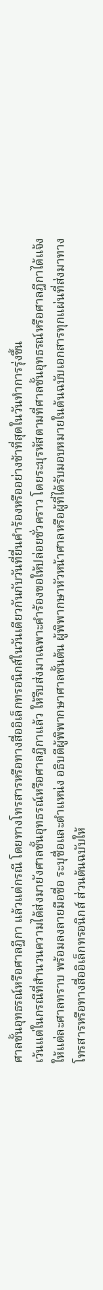ศาลชั้นอุทธรณ์หรือศาลฎีกา แล้วแต่กรณี โดยทางโทรสารหรือทางสื่ออิเล็กทรอนิกส์ในวันเดียวกันกับวันที่ยื่นคำร้องหรืออย่างช้าที่สุดในวันทำการรุ่งขึ้น
เว้นแต่ในกรณีที่สำนวนความได้ส่งมายังศาลชั้นอุทธรณ์หรือศาลฎีกาแล้ว ให้รีบส่งมาเฉพาะคำร้องขอให้ปล่อยชั่วคราว โดยระบุรหัสตามที่ศาลชั้นอุทธรณ์หรือศาลฎีกาได้แจ้งให้แต่ละศาลทราบ พร้อมลงลายมือชื่อ ระบุชื่อและตำแหน่ง อธิบดีผู้พิพากษาศาลชั้นต้น ผู้พิพากษาหัวหน้าศาลหรือผู้ที่ได้รับมอบหมายในต้นฉบับเอกสารทุกแผ่นที่ส่งมาทางโทรสารหรือทางสื่ออิเล็กทรอนิกส์ ส่วนต้นฉบับให้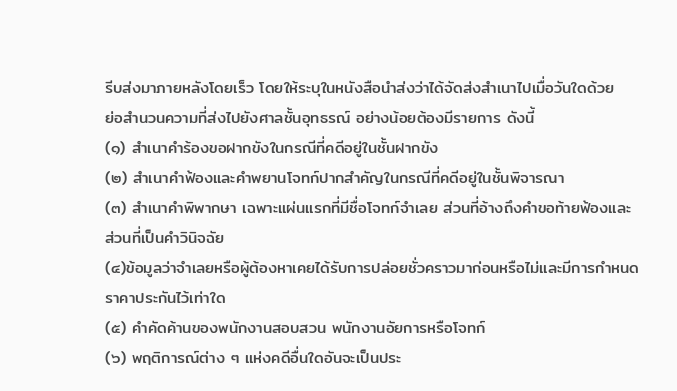รีบส่งมาภายหลังโดยเร็ว โดยให้ระบุในหนังสือนำส่งว่าได้จัดส่งสำเนาไปเมื่อวันใดด้วย
ย่อสำนวนความที่ส่งไปยังศาลชั้นอุทธรณ์ อย่างน้อยต้องมีรายการ ดังนี้
(๑) สำเนาคำร้องขอฝากขังในกรณีที่คดีอยู่ในชั้นฝากขัง
(๒) สำเนาคำฟ้องและคำพยานโจทก์ปากสำคัญในกรณีที่คดีอยู่ในชั้นพิจารณา
(๓) สำเนาคำพิพากษา เฉพาะแผ่นแรกที่มีชื่อโจทก์จำเลย ส่วนที่อ้างถึงคำขอท้ายฟ้องและ
ส่วนที่เป็นคำวินิจฉัย
(๔)ข้อมูลว่าจำเลยหรือผู้ต้องหาเคยได้รับการปล่อยชั่วคราวมาก่อนหรือไม่และมีการกำหนด
ราคาประกันไว้เท่าใด
(๕) คำคัดค้านของพนักงานสอบสวน พนักงานอัยการหรือโจทก์
(๖) พฤติการณ์ต่าง ๆ แห่งคดีอื่นใดอันจะเป็นประ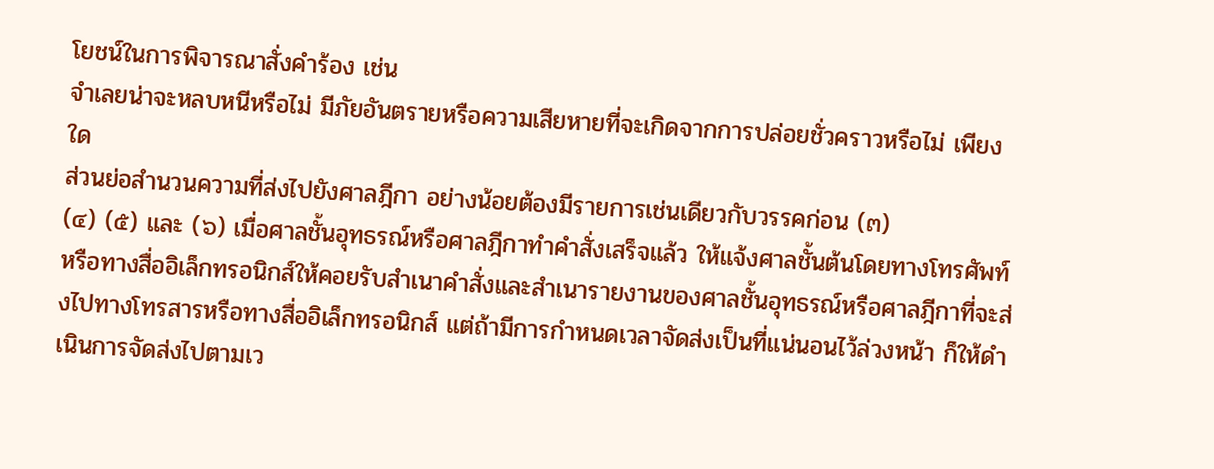โยชน์ในการพิจารณาสั่งคำร้อง เช่น
จำเลยน่าจะหลบหนีหรือไม่ มีภัยอันตรายหรือความเสียหายที่จะเกิดจากการปล่อยชั่วคราวหรือไม่ เพียงใด
ส่วนย่อสำนวนความที่ส่งไปยังศาลฎีกา อย่างน้อยต้องมีรายการเช่นเดียวกับวรรคก่อน (๓)
(๔) (๕) และ (๖) เมื่อศาลชั้นอุทธรณ์หรือศาลฎีกาทำคำสั่งเสร็จแล้ว ให้แจ้งศาลชั้นต้นโดยทางโทรศัพท์หรือทางสื่ออิเล็กทรอนิกส์ให้คอยรับสำเนาคำสั่งและสำเนารายงานของศาลชั้นอุทธรณ์หรือศาลฎีกาที่จะส่งไปทางโทรสารหรือทางสื่ออิเล็กทรอนิกส์ แต่ถ้ามีการกำหนดเวลาจัดส่งเป็นที่แน่นอนไว้ล่วงหน้า ก็ให้ดำเนินการจัดส่งไปตามเว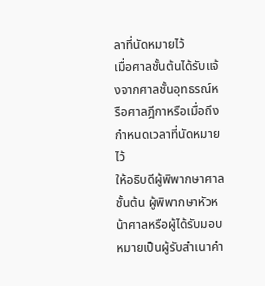ลาที่นัดหมายไว้
เมื่อศาลชั้นต้นได้รับแจ้งจากศาลชั้นอุทธรณ์หรือศาลฎีกาหรือเมื่อถึงกำหนดเวลาที่นัดหมายไว้
ให้อธิบดีผู้พิพากษาศาลชั้นต้น ผู้พิพากษาหัวหน้าศาลหรือผู้ได้รับมอบหมายเป็นผู้รับสำเนาคำ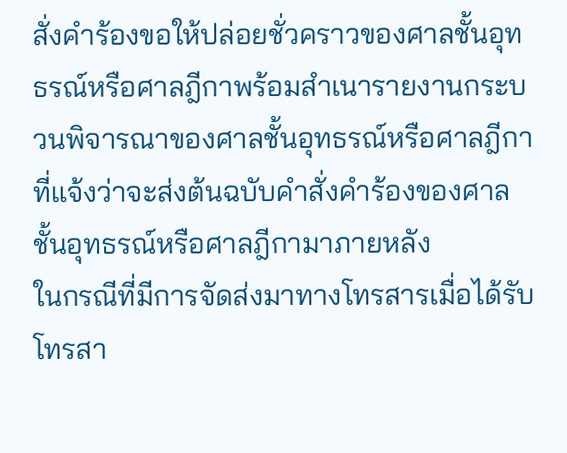สั่งคำร้องขอให้ปล่อยชั่วคราวของศาลชั้นอุทธรณ์หรือศาลฎีกาพร้อมสำเนารายงานกระบวนพิจารณาของศาลชั้นอุทธรณ์หรือศาลฎีกาที่แจ้งว่าจะส่งต้นฉบับคำสั่งคำร้องของศาลชั้นอุทธรณ์หรือศาลฎีกามาภายหลัง
ในกรณีที่มีการจัดส่งมาทางโทรสารเมื่อได้รับโทรสา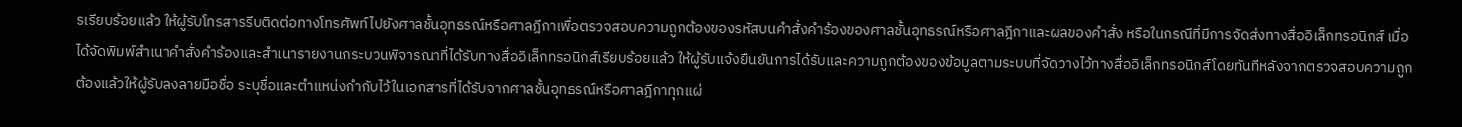รเรียบร้อยแล้ว ให้ผู้รับโทรสารรีบติดต่อทางโทรศัพท์ไปยังศาลชั้นอุทธรณ์หรือศาลฎีกาเพื่อตรวจสอบความถูกต้องของรหัสบนคำสั่งคำร้องของศาลชั้นอุทธรณ์หรือศาลฎีกาและผลของคำสั่ง หรือในกรณีที่มีการจัดส่งทางสื่ออิเล็กทรอนิกส์ เมื่อได้จัดพิมพ์สำเนาคำสั่งคำร้องและสำเนารายงานกระบวนพิจารณาที่ได้รับทางสื่ออิเล็กทรอนิกส์เรียบร้อยแล้ว ให้ผู้รับแจ้งยืนยันการได้รับและความถูกต้องของข้อมูลตามระบบที่จัดวางไว้ทางสื่ออิเล็กทรอนิกส์โดยทันทีหลังจากตรวจสอบความถูกต้องแล้วให้ผู้รับลงลายมือชื่อ ระบุชื่อและตำแหน่งกำกับไว้ในเอกสารที่ได้รับจากศาลชั้นอุทธรณ์หรือศาลฎีกาทุกแผ่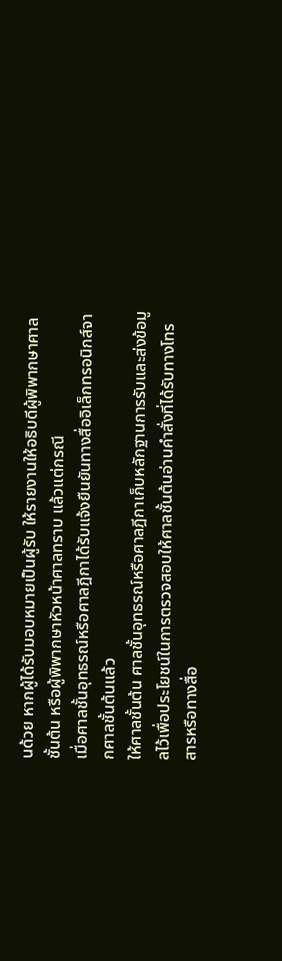นด้วย หากผู้ได้รับมอบหมายเป็นผู้รับ ให้รายงานให้อธิบดีผู้พิพากษาศาลชั้นต้น หรือผู้พิพากษาหัวหน้าศาลทราบ แล้วแต่กรณี
เมื่อศาลชั้นอุทธรณ์หรือศาลฎีกาได้รับแจ้งยืนยันทางสื่ออิเล็กทรอนิกส์จากศาลชั้นต้นแล้ว
ให้ศาลชั้นต้น ศาลชั้นอุทธรณ์หรือศาลฎีกาเก็บหลักฐานการรับและส่งข้อมูลไว้เพื่อประโยชน์ในการตรวจสอบให้ศาลชั้นต้นอ่านคำสั่งที่ได้รับทางโทรสารหรือทางสื่อ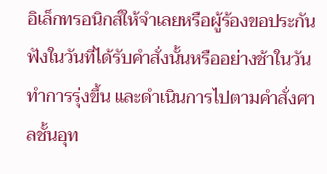อิเล็กทรอนิกส์ให้จำเลยหรือผู้ร้องขอประกันฟังในวันที่ได้รับคำสั่งนั้นหรืออย่างช้าในวันทำการรุ่งขึ้น และดำเนินการไปตามคำสั่งศาลชั้นอุท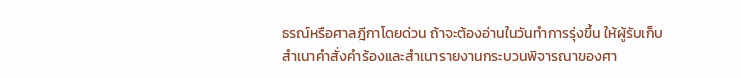ธรณ์หรือศาลฎีกาโดยด่วน ถ้าจะต้องอ่านในวันทำการรุ่งขึ้น ให้ผู้รับเก็บสำเนาคำสั่งคำร้องและสำเนารายงานกระบวนพิจารณาของศา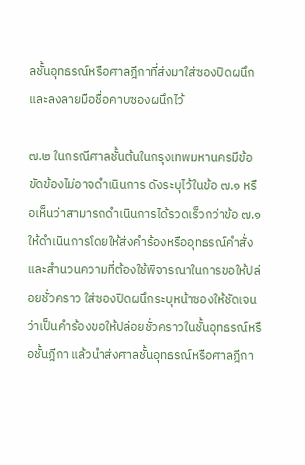ลชั้นอุทธรณ์หรือศาลฎีกาที่ส่งมาใส่ซองปิดผนึกและลงลายมือชื่อคาบซองผนึกไว้

๗.๒ ในกรณีศาลชั้นต้นในกรุงเทพมหานครมีข้อขัดข้องไม่อาจดำเนินการ ดังระบุไว้ในข้อ ๗.๑ หรือเห็นว่าสามารถดำเนินการได้รวดเร็วกว่าข้อ ๗.๑ ให้ดำเนินการโดยให้ส่งคำร้องหรืออุทธรณ์คำสั่งและสำนวนความที่ต้องใช้พิจารณาในการขอให้ปล่อยชั่วคราว ใส่ซองปิดผนึกระบุหน้าซองให้ชัดเจนว่าเป็นคำร้องขอให้ปล่อยชั่วคราวในชั้นอุทธรณ์หรือชั้นฎีกา แล้วนำส่งศาลชั้นอุทธรณ์หรือศาลฎีกา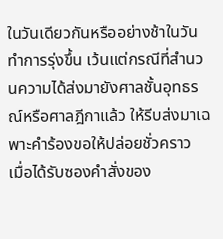ในวันเดียวกันหรืออย่างช้าในวันทำการรุ่งขึ้น เว้นแต่กรณีที่สำนวนความได้ส่งมายังศาลชั้นอุทธรณ์หรือศาลฎีกาแล้ว ให้รีบส่งมาเฉพาะคำร้องขอให้ปล่อยชั่วคราว
เมื่อได้รับซองคำสั่งของ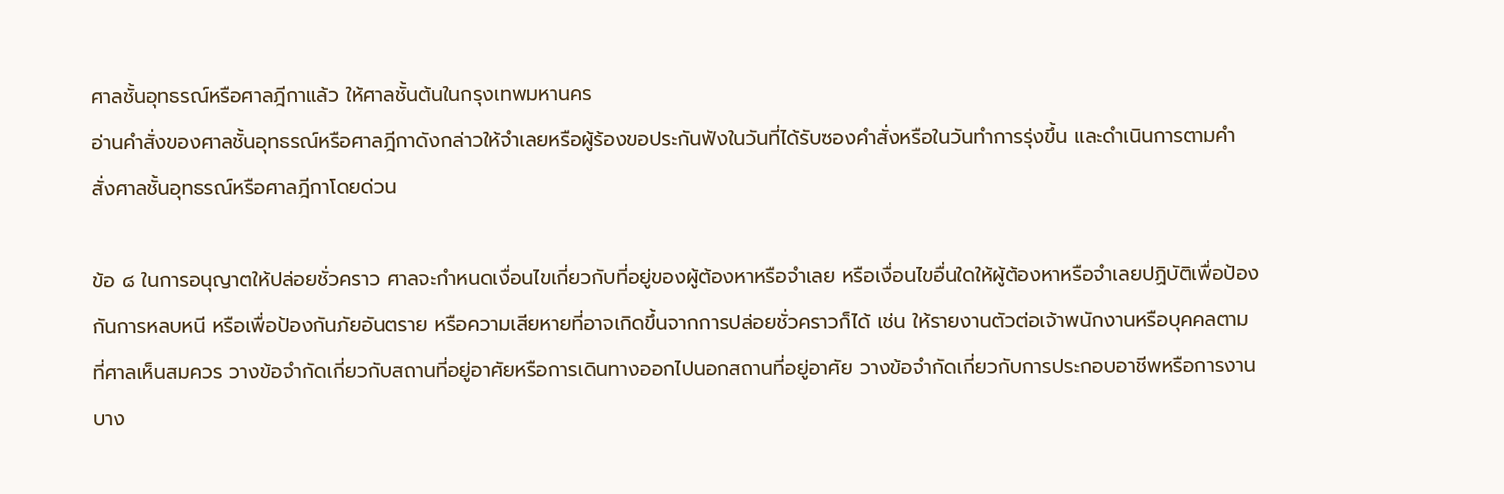ศาลชั้นอุทธรณ์หรือศาลฎีกาแล้ว ให้ศาลชั้นต้นในกรุงเทพมหานคร
อ่านคำสั่งของศาลชั้นอุทธรณ์หรือศาลฎีกาดังกล่าวให้จำเลยหรือผู้ร้องขอประกันฟังในวันที่ได้รับซองคำสั่งหรือในวันทำการรุ่งขึ้น และดำเนินการตามคำสั่งศาลชั้นอุทธรณ์หรือศาลฎีกาโดยด่วน

ข้อ ๘ ในการอนุญาตให้ปล่อยชั่วคราว ศาลจะกำหนดเงื่อนไขเกี่ยวกับที่อยู่ของผู้ต้องหาหรือจำเลย หรือเงื่อนไขอื่นใดให้ผู้ต้องหาหรือจำเลยปฏิบัติเพื่อป้องกันการหลบหนี หรือเพื่อป้องกันภัยอันตราย หรือความเสียหายที่อาจเกิดขึ้นจากการปล่อยชั่วคราวก็ได้ เช่น ให้รายงานตัวต่อเจ้าพนักงานหรือบุคคลตามที่ศาลเห็นสมควร วางข้อจำกัดเกี่ยวกับสถานที่อยู่อาศัยหรือการเดินทางออกไปนอกสถานที่อยู่อาศัย วางข้อจำกัดเกี่ยวกับการประกอบอาชีพหรือการงานบาง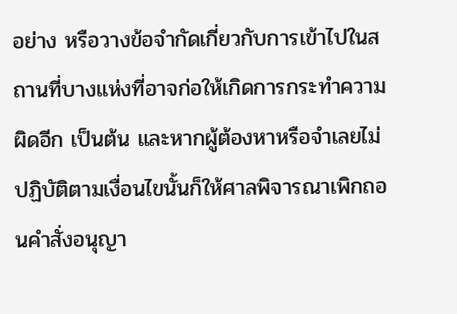อย่าง หรือวางข้อจำกัดเกี่ยวกับการเข้าไปในสถานที่บางแห่งที่อาจก่อให้เกิดการกระทำความผิดอีก เป็นต้น และหากผู้ต้องหาหรือจำเลยไม่ปฏิบัติตามเงื่อนไขนั้นก็ให้ศาลพิจารณาเพิกถอนคำสั่งอนุญา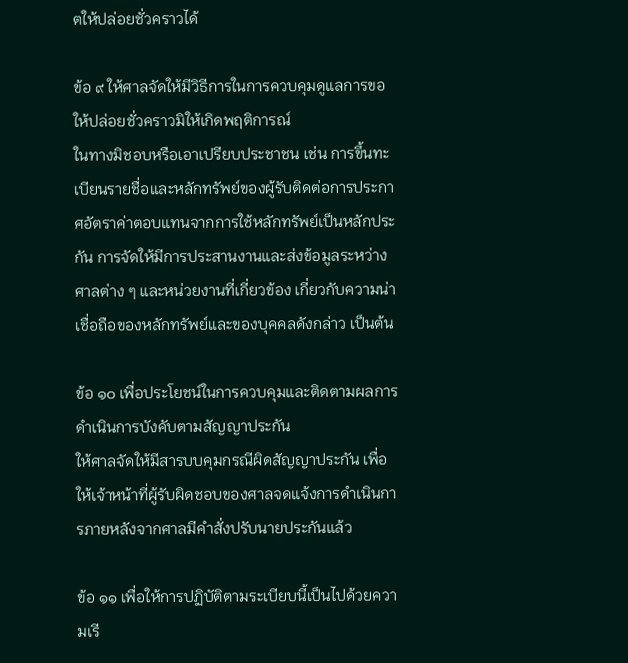ตให้ปล่อยชั่วคราวได้

ข้อ ๙ ให้ศาลจัดให้มีวิธีการในการควบคุมดูแลการขอให้ปล่อยชั่วคราวมิให้เกิดพฤติการณ์
ในทางมิชอบหรือเอาเปรียบประชาชน เช่น การขึ้นทะเบียนรายชื่อและหลักทรัพย์ของผู้รับติดต่อการประกาศอัตราค่าตอบแทนจากการใช้หลักทรัพย์เป็นหลักประกัน การจัดให้มีการประสานงานและส่งข้อมูลระหว่างศาลต่าง ๆ และหน่วยงานที่เกี่ยวข้อง เกี่ยวกับความน่าเชื่อถือของหลักทรัพย์และของบุคคลดังกล่าว เป็นต้น

ข้อ ๑๐ เพื่อประโยชน์ในการควบคุมและติดตามผลการดำเนินการบังคับตามสัญญาประกัน
ให้ศาลจัดให้มีสารบบคุมกรณีผิดสัญญาประกัน เพื่อให้เจ้าหน้าที่ผู้รับผิดชอบของศาลจดแจ้งการดำเนินการภายหลังจากศาลมีคำสั่งปรับนายประกันแล้ว

ข้อ ๑๑ เพื่อให้การปฏิบัติตามระเบียบนี้เป็นไปด้วยความเรี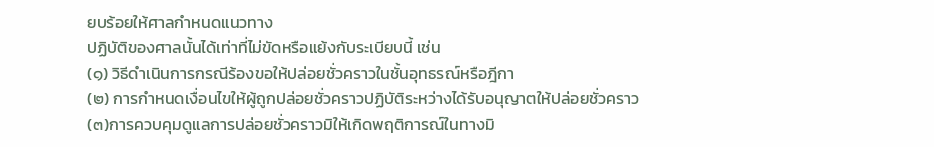ยบร้อยให้ศาลกำหนดแนวทาง
ปฏิบัติของศาลนั้นได้เท่าที่ไม่ขัดหรือแย้งกับระเบียบนี้ เช่น
(๑) วิธีดำเนินการกรณีร้องขอให้ปล่อยชั่วคราวในชั้นอุทธรณ์หรือฎีกา
(๒) การกำหนดเงื่อนไขให้ผู้ถูกปล่อยชั่วคราวปฏิบัติระหว่างได้รับอนุญาตให้ปล่อยชั่วคราว
(๓)การควบคุมดูแลการปล่อยชั่วคราวมิให้เกิดพฤติการณ์ในทางมิ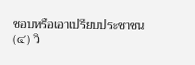ชอบหรือเอาเปรียบประชาชน
(๔) วิ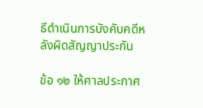ธีดำเนินการบังคับคดีหลังผิดสัญญาประกัน

ข้อ ๑๒ ให้ศาลประกาศ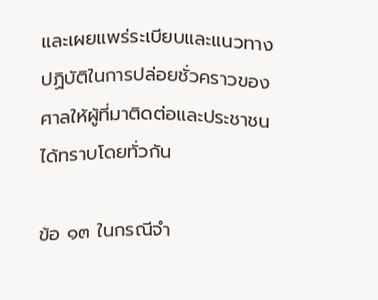และเผยแพร่ระเบียบและแนวทางปฏิบัติในการปล่อยชั่วคราวของศาลให้ผู้ที่มาติดต่อและประชาชนได้ทราบโดยทั่วกัน

ข้อ ๑๓ ในกรณีจำ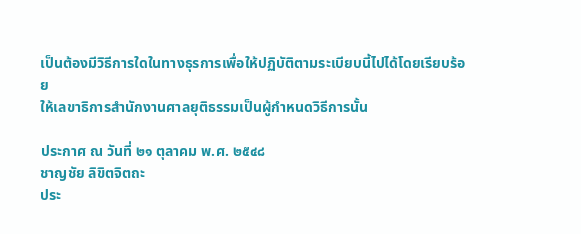เป็นต้องมีวิธีการใดในทางธุรการเพื่อให้ปฏิบัติตามระเบียบนี้ไปได้โดยเรียบร้อย
ให้เลขาธิการสำนักงานศาลยุติธรรมเป็นผู้กำหนดวิธีการนั้น

ประกาศ ณ วันที่ ๒๑ ตุลาคม พ.ศ. ๒๕๔๘
ชาญชัย ลิขิตจิตถะ
ประ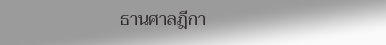ธานศาลฎีกา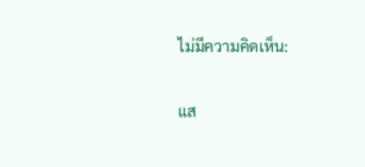ไม่มีความคิดเห็น:

แส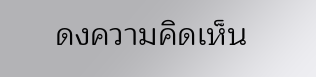ดงความคิดเห็น